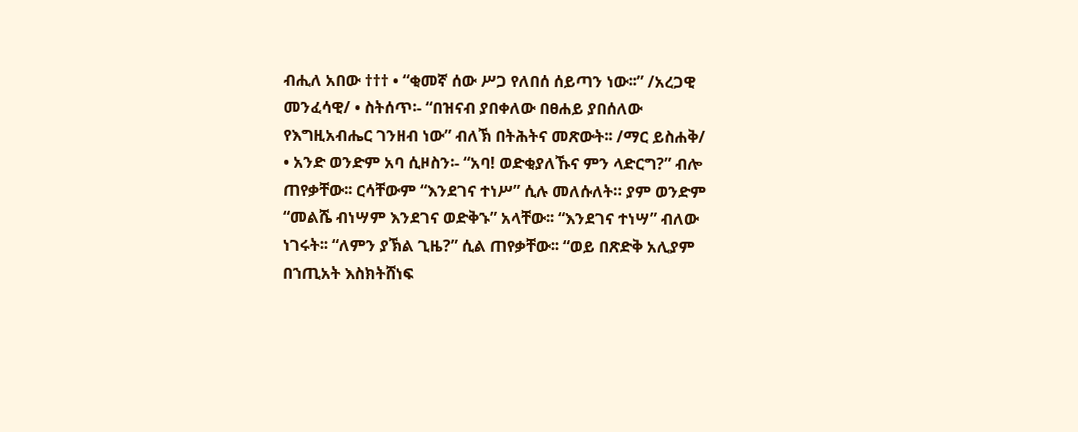ብሒለ አበው ††† • “ቂመኛ ሰው ሥጋ የለበሰ ሰይጣን ነው፡፡” /አረጋዊ መንፈሳዊ/ • ስትሰጥ፡- “በዝናብ ያበቀለው በፀሐይ ያበሰለው የእግዚአብሔር ገንዘብ ነው” ብለኽ በትሕትና መጽውት፡፡ /ማር ይስሐቅ/ • አንድ ወንድም አባ ሲዞስን፡- “አባ! ወድቂያለኹና ምን ላድርግ?” ብሎ ጠየቃቸው፡፡ ርሳቸውም “እንደገና ተነሥ” ሲሉ መለሱለት። ያም ወንድም “መልሼ ብነሣም እንደገና ወድቅኁ” አላቸው፡፡ “እንደገና ተነሣ” ብለው ነገሩት፡፡ “ለምን ያኽል ጊዜ?” ሲል ጠየቃቸው፡፡ “ወይ በጽድቅ አሊያም በኀጢአት እስክትሸነፍ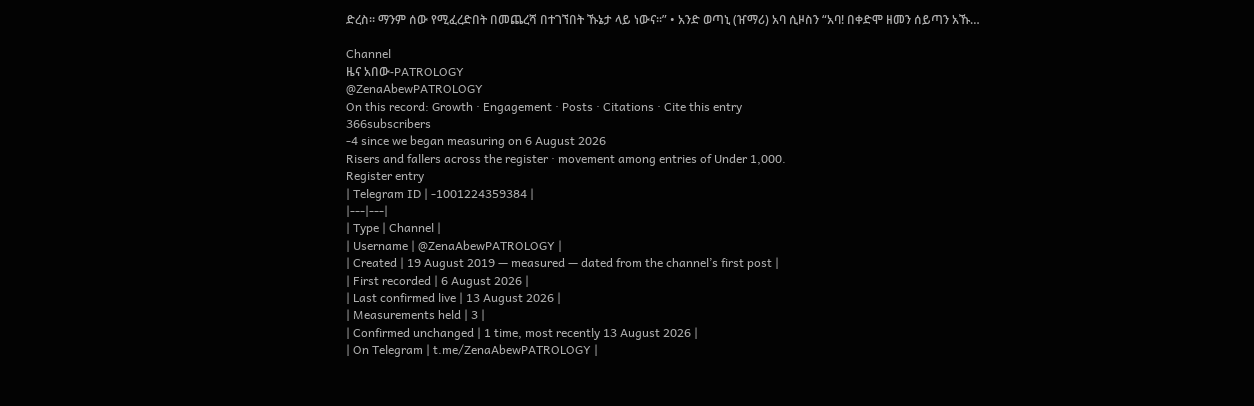ድረስ፡፡ ማንም ሰው የሚፈረድበት በመጨረሻ በተገኘበት ኹኔታ ላይ ነውና፡፡” • አንድ ወጣኒ (ዠማሪ) አባ ሲዞስን “አባ! በቀድሞ ዘመን ሰይጣን አኹ…

Channel
ዜና አበው-PATROLOGY
@ZenaAbewPATROLOGY
On this record: Growth · Engagement · Posts · Citations · Cite this entry
366subscribers
-4 since we began measuring on 6 August 2026
Risers and fallers across the register · movement among entries of Under 1,000.
Register entry
| Telegram ID | -1001224359384 |
|---|---|
| Type | Channel |
| Username | @ZenaAbewPATROLOGY |
| Created | 19 August 2019 — measured — dated from the channel’s first post |
| First recorded | 6 August 2026 |
| Last confirmed live | 13 August 2026 |
| Measurements held | 3 |
| Confirmed unchanged | 1 time, most recently 13 August 2026 |
| On Telegram | t.me/ZenaAbewPATROLOGY |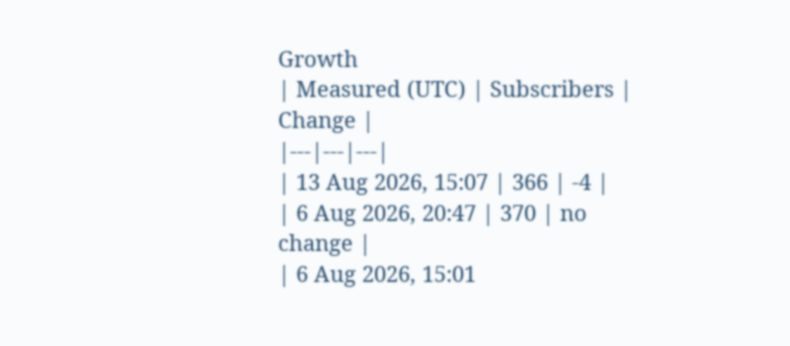Growth
| Measured (UTC) | Subscribers | Change |
|---|---|---|
| 13 Aug 2026, 15:07 | 366 | -4 |
| 6 Aug 2026, 20:47 | 370 | no change |
| 6 Aug 2026, 15:01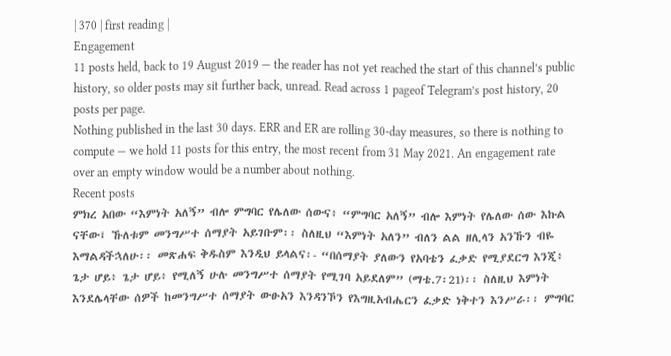| 370 | first reading |
Engagement
11 posts held, back to 19 August 2019 — the reader has not yet reached the start of this channel’s public history, so older posts may sit further back, unread. Read across 1 pageof Telegram’s post history, 20 posts per page.
Nothing published in the last 30 days. ERR and ER are rolling 30-day measures, so there is nothing to compute — we hold 11 posts for this entry, the most recent from 31 May 2021. An engagement rate over an empty window would be a number about nothing.
Recent posts
ምክረ አበው “እምነት አለኝ” ብሎ ምግባር የሌለው ሰውና፥ “ምግባር አለኝ” ብሎ እምነት የሌለው ሰው እኩል ናቸው፤ ኹለቱም መንግሥተ ሰማያት አይገቡም፡፡ ስለዚህ “እምነት አለን” ብለን ልል ዘሊላን አንኹን ብዬ እማልዳችኋለሁ፡፡ መጽሐፍ ቅዱስም እንዲህ ይላልና፡- “በሰማያት ያለውን የአባቴን ፈቃድ የሚያደርግ እንጂ፥ ጌታ ሆይ፥ ጌታ ሆይ፥ የሚለኝ ሁሉ መንግሥተ ሰማያት የሚገባ አይደለም” (ማቴ.7፡21)፡፡ ስለዚህ እምነት እንደሌላቸው ሰዎች ከመንግሥተ ሰማያት ውፁአን እንዳንኾን የእግዚአብሔርን ፈቃድ ነቅተን እንሥራ፡፡ ምግባር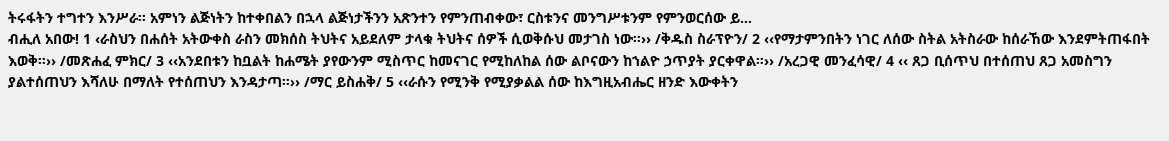ትሩፋትን ተግተን እንሥራ፡፡ አምነን ልጅነትን ከተቀበልን በኋላ ልጅነታችንን አጽንተን የምንጠብቀው፣ ርስቱንና መንግሥቱንም የምንወርሰው ይ…
ብሒለ አበው! 1 ‹ራስህን በሐሰት አትውቀስ ራስን መክሰስ ትህትና አይደለም ታላቁ ትህትና ሰዎች ሲወቅሱህ መታገስ ነው።›› /ቅዱስ ስራፕዮን/ 2 ‹‹የማታምንበትን ነገር ለሰው ስትል አትስራው ከሰራኸው እንደምትጠፋበት እወቅ።›› /መጽሐፈ ምክር/ 3 ‹‹አንደበቱን ከቧልት ከሐሜት ያየውንም ሚስጥር ከመናገር የሚከለከል ሰው ልቦናውን ከኀልዮ ኃጥያት ያርቀዋል።›› /አረጋዊ መንፈሳዊ/ 4 ‹‹ ጸጋ ቢሰጥህ በተሰጠህ ጸጋ አመስግን ያልተሰጠህን እሻለሁ በማለት የተሰጠህን እንዳታጣ።›› /ማር ይስሐቅ/ 5 ‹‹ራሱን የሚንቅ የሚያቃልል ሰው ከእግዚአብሔር ዘንድ እውቀትን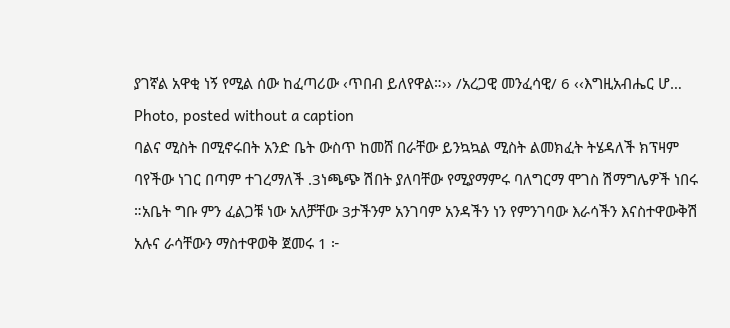ያገኛል አዋቂ ነኝ የሚል ሰው ከፈጣሪው ‹ጥበብ ይለየዋል።›› /አረጋዊ መንፈሳዊ/ 6 ‹‹እግዚአብሔር ሆ…
Photo, posted without a caption
ባልና ሚስት በሚኖሩበት አንድ ቤት ውስጥ ከመሸ በራቸው ይንኳኳል ሚስት ልመክፈት ትሄዳለች ክፕዛም ባየችው ነገር በጣም ተገረማለች .3ነጫጭ ሽበት ያለባቸው የሚያማምሩ ባለግርማ ሞገስ ሽማግሌዎች ነበሩ ።አቤት ግቡ ምን ፈልጋቹ ነው አለቻቸው 3ታችንም አንገባም አንዳችን ነን የምንገባው እራሳችን እናስተዋውቅሽ አሉና ራሳቸውን ማስተዋወቅ ጀመሩ 1 ፦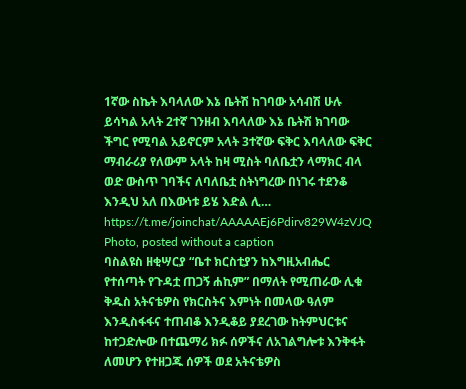1ኛው ስኬት እባላለው እኔ ቤትሽ ከገባው አሳብሽ ሁሉ ይሳካል አላት 2ተኛ ገንዘብ እባላለው እኔ ቤትሽ ክገባው ችግር የሚባል አይኖርም አላት 3ተኛው ፍቅር እባላለው ፍቅር ማብራሪያ የለውም አላት ከዛ ሚስት ባለቤቷን ላማክር ብላ ወድ ውስጥ ገባችና ለባለቤቷ ስትነግረው በነገሩ ተደንቆ እንዲህ አለ በእውነቱ ይሄ እድል ሊ…
https://t.me/joinchat/AAAAAEj6Pdirv829W4zVJQ
Photo, posted without a caption
ባስልዩስ ዘቂሣርያ “ቤተ ክርስቲያን ከእግዚአብሔር የተሰጣት የጉዳቷ ጠጋኝ ሐኪም” በማለት የሚጠራው ሊቁ ቅዱስ አትናቴዎስ የክርስትና እምነት በመላው ዓለም እንዲስፋፋና ተጠብቆ እንዲቆይ ያደረገው ከትምህርቱና ከተጋድሎው በተጨማሪ ክፉ ሰዎችና ለአገልግሎቱ እንቅፋት ለመሆን የተዘጋጁ ሰዎች ወደ አትናቴዎስ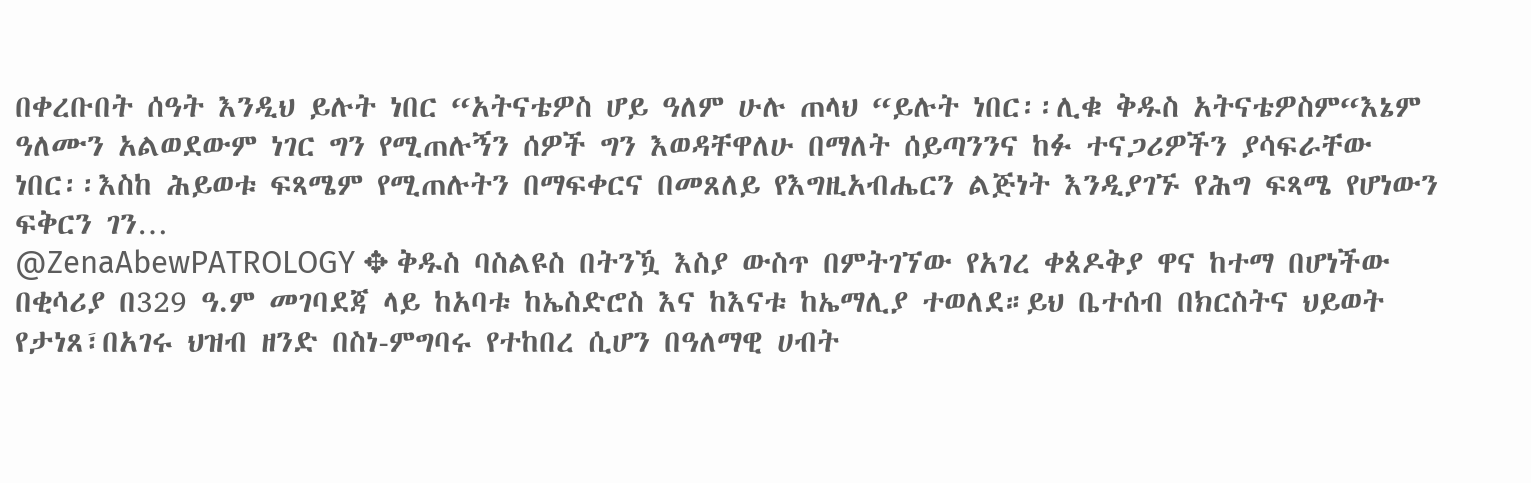በቀረቡበት ሰዓት እንዲህ ይሉት ነበር “አትናቴዎስ ሆይ ዓለም ሁሉ ጠላህ “ይሉት ነበር፡፡ሊቁ ቅዱስ አትናቴዎስም“እኔም ዓለሙን አልወደውም ነገር ግን የሚጠሉኝን ሰዎች ግን እወዳቸዋለሁ በማለት ሰይጣንንና ከፉ ተናጋሪዎችን ያሳፍራቸው ነበር፡፡እስከ ሕይወቱ ፍጻሜም የሚጠሉትን በማፍቀርና በመጸለይ የእግዚአብሔርን ልጅነት እንዲያገኙ የሕግ ፍጻሜ የሆነውን ፍቅርን ገን…
@ZenaAbewPATROLOGY ✥ ቅዱስ ባስልዩስ በትንዃ እስያ ውስጥ በምትገኘው የአገረ ቀጰዶቅያ ዋና ከተማ በሆነችው በቂሳሪያ በ329 ዓ.ም መገባደጃ ላይ ከአባቱ ከኤስድሮስ እና ከእናቱ ከኤማሊያ ተወለደ።ይህ ቤተሰብ በክርስትና ህይወት የታነጸ፣በአገሩ ህዝብ ዘንድ በስነ-ምግባሩ የተከበረ ሲሆን በዓለማዊ ሀብት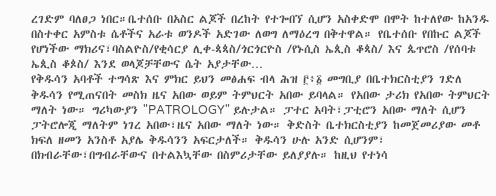ረገድም ባለፀጋ ነበር።ቤተሰቡ በአስር ልጆች በረከት የተጐበኘ ሲሆን አስቀድሞ በሞት ከተለየው ከአንዱ በስተቀር አምስቱ ሴቶችና አራቱ ወንዶች አድገው ለወግ ለማዕረግ በቅተዋል። የቤተሰቡ የበኩር ልጆች የሆነችው ማክሪና፣ባስልዮስ/የቂሳርያ ሊቀ-ጳጳስ/ጎርጎርዮስ /የኑሲስ ኤጲስ ቆጳስ/ እና ጴጥሮስ /የሰባቱ ኤጲስ ቆጶስ/ እንደ ወላጆቻቸውና ሴት አያታቸው…
የቅዱሳን አባቶች ተግሳጽ እና ምክር ይህን መፅሐፍ ብላ ሕዝ ፫፥፩ መግቢያ በቤተክርስቲያን ገድለ ቅዱሳን የሚጠናበት መስክ ዜና አበው ወይም ትምህርት አበው ይባላል። የአበው ታሪክ የአበው ትምህርት ማለት ነው። ግሪካውያን "PATROLOGY" ይሉታል። ፓተር አባት፣ፓቲሮን አበው ማለት ሲሆን ፓትሮሎጂ ማለትም ነገረ አበው፣ዜና አበው ማለት ነው። ቅድስት ቤተክርስቲያን ከመጀመሪያው መቶ ክፍለ ዘመን አንስቶ አያሌ ቅዱሳንን አፍርታለች። ቅዱሳን ሁሉ አንድ ሲሆንም፣ በክብራቸው፣በግብራቸውና በተልእኳቸው በስምሪታቸው ይለያያሉ። ከዚህ የተነሳ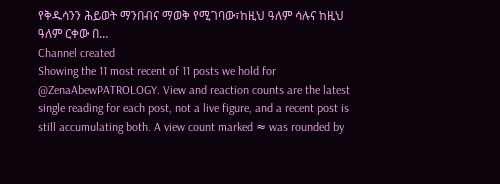የቅዱሳንን ሕይወት ማንበብና ማወቅ የሚገባው፣ከዚህ ዓለም ሳሉና ከዚህ ዓለም ርቀው በ…
Channel created
Showing the 11 most recent of 11 posts we hold for @ZenaAbewPATROLOGY. View and reaction counts are the latest single reading for each post, not a live figure, and a recent post is still accumulating both. A view count marked ≈ was rounded by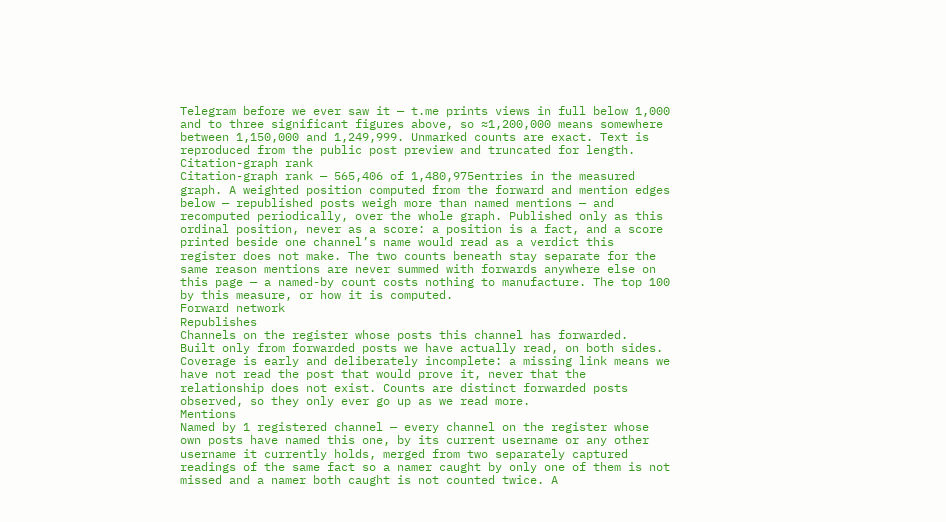Telegram before we ever saw it — t.me prints views in full below 1,000 and to three significant figures above, so ≈1,200,000 means somewhere between 1,150,000 and 1,249,999. Unmarked counts are exact. Text is reproduced from the public post preview and truncated for length.
Citation-graph rank
Citation-graph rank — 565,406 of 1,480,975entries in the measured graph. A weighted position computed from the forward and mention edges below — republished posts weigh more than named mentions — and recomputed periodically, over the whole graph. Published only as this ordinal position, never as a score: a position is a fact, and a score printed beside one channel’s name would read as a verdict this register does not make. The two counts beneath stay separate for the same reason mentions are never summed with forwards anywhere else on this page — a named-by count costs nothing to manufacture. The top 100 by this measure, or how it is computed.
Forward network
Republishes
Channels on the register whose posts this channel has forwarded.
Built only from forwarded posts we have actually read, on both sides. Coverage is early and deliberately incomplete: a missing link means we have not read the post that would prove it, never that the relationship does not exist. Counts are distinct forwarded posts observed, so they only ever go up as we read more.
Mentions
Named by 1 registered channel — every channel on the register whose own posts have named this one, by its current username or any other username it currently holds, merged from two separately captured readings of the same fact so a namer caught by only one of them is not missed and a namer both caught is not counted twice. A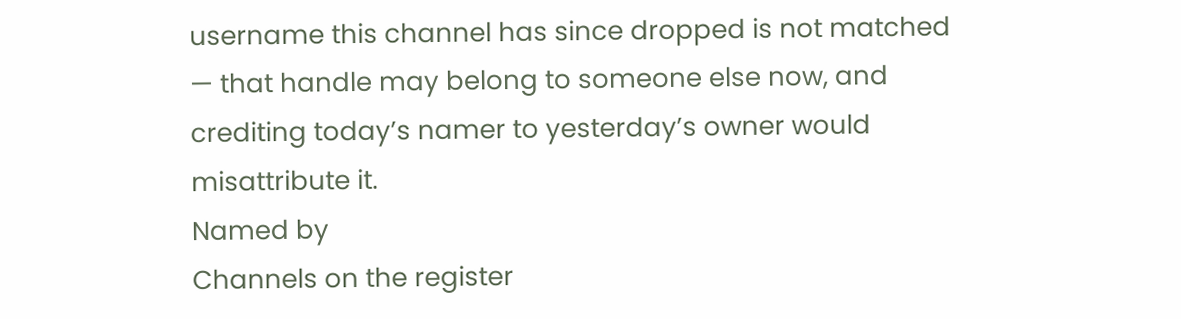username this channel has since dropped is not matched — that handle may belong to someone else now, and crediting today’s namer to yesterday’s owner would misattribute it.
Named by
Channels on the register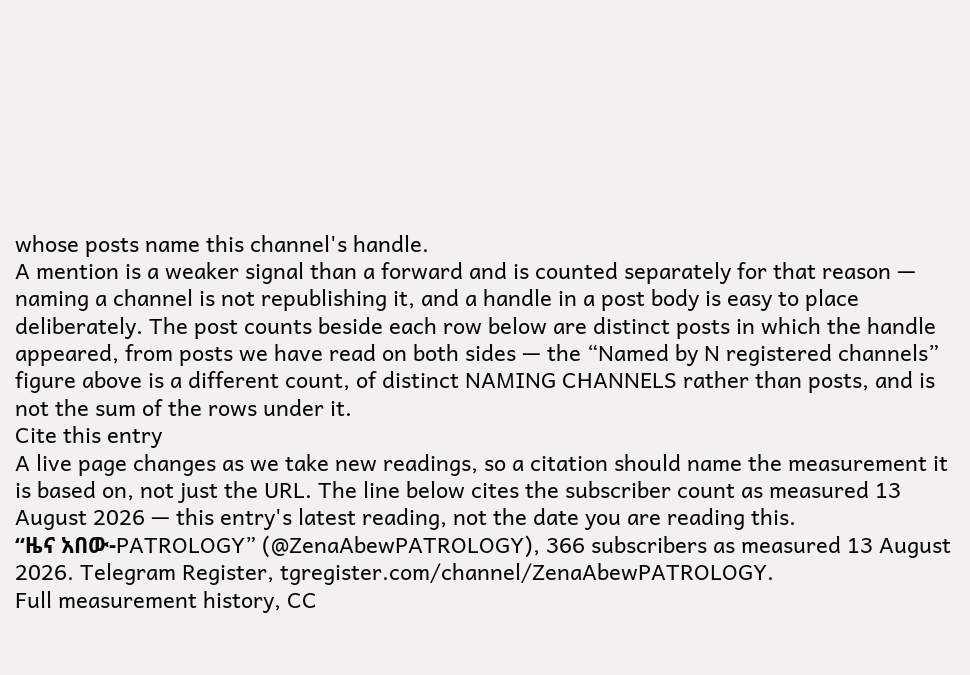whose posts name this channel's handle.
A mention is a weaker signal than a forward and is counted separately for that reason — naming a channel is not republishing it, and a handle in a post body is easy to place deliberately. The post counts beside each row below are distinct posts in which the handle appeared, from posts we have read on both sides — the “Named by N registered channels” figure above is a different count, of distinct NAMING CHANNELS rather than posts, and is not the sum of the rows under it.
Cite this entry
A live page changes as we take new readings, so a citation should name the measurement it is based on, not just the URL. The line below cites the subscriber count as measured 13 August 2026 — this entry's latest reading, not the date you are reading this.
“ዜና አበው-PATROLOGY” (@ZenaAbewPATROLOGY), 366 subscribers as measured 13 August 2026. Telegram Register, tgregister.com/channel/ZenaAbewPATROLOGY.
Full measurement history, CC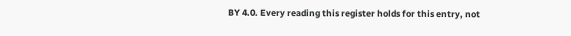BY 4.0. Every reading this register holds for this entry, not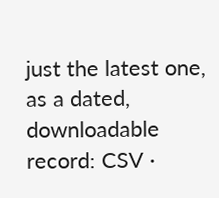just the latest one, as a dated, downloadable record: CSV ·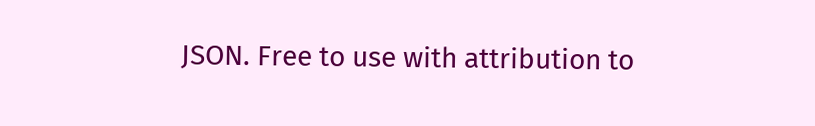JSON. Free to use with attribution to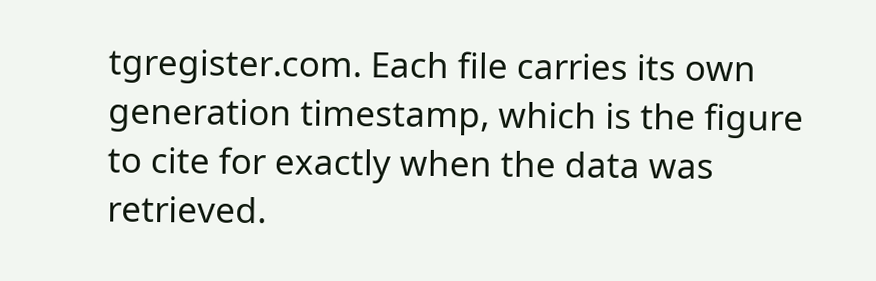tgregister.com. Each file carries its own generation timestamp, which is the figure to cite for exactly when the data was retrieved.